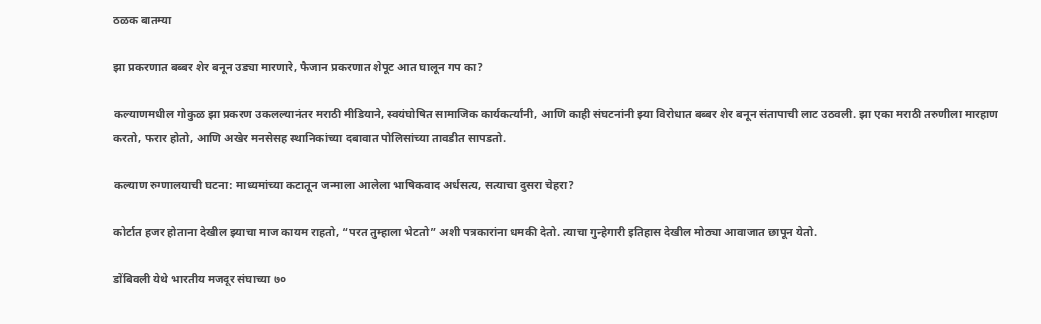ठळक बातम्या

झा प्रकरणात बब्बर शेर बनून उड्या मारणारे, फैजान प्रकरणात शेपूट आत घालून गप का?

कल्याणमधील गोकुळ झा प्रकरण उकलल्यानंतर मराठी मीडियाने, स्वयंघोषित सामाजिक कार्यकर्त्यांनी, आणि काही संघटनांनी झ्या विरोधात बब्बर शेर बनून संतापाची लाट उठवली. झा एका मराठी तरुणीला मारहाण करतो, फरार होतो, आणि अखेर मनसेसह स्थानिकांच्या दबावात पोलिसांच्या तावडीत सापडतो.

कल्याण रुग्णालयाची घटना: माध्यमांच्या कटातून जन्माला आलेला भाषिकवाद अर्धसत्य, सत्याचा दुसरा चेहरा?

कोर्टात हजर होताना देखील झ्याचा माज कायम राहतो, “परत तुम्हाला भेटतो” अशी पत्रकारांना धमकी देतो. त्याचा गुन्हेगारी इतिहास देखील मोठ्या आवाजात छापून येतो.

डोंबिवली येथे भारतीय मजदूर संघाच्या ७०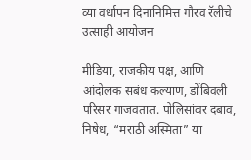व्या वर्धापन दिनानिमित्त गौरव रॅलीचे उत्साही आयोजन

मीडिया, राजकीय पक्ष, आणि आंदोलक सबंध कल्याण, डोंबिवली परिसर गाजवतात. पोलिसांवर दबाव, निषेध, “मराठी अस्मिता” या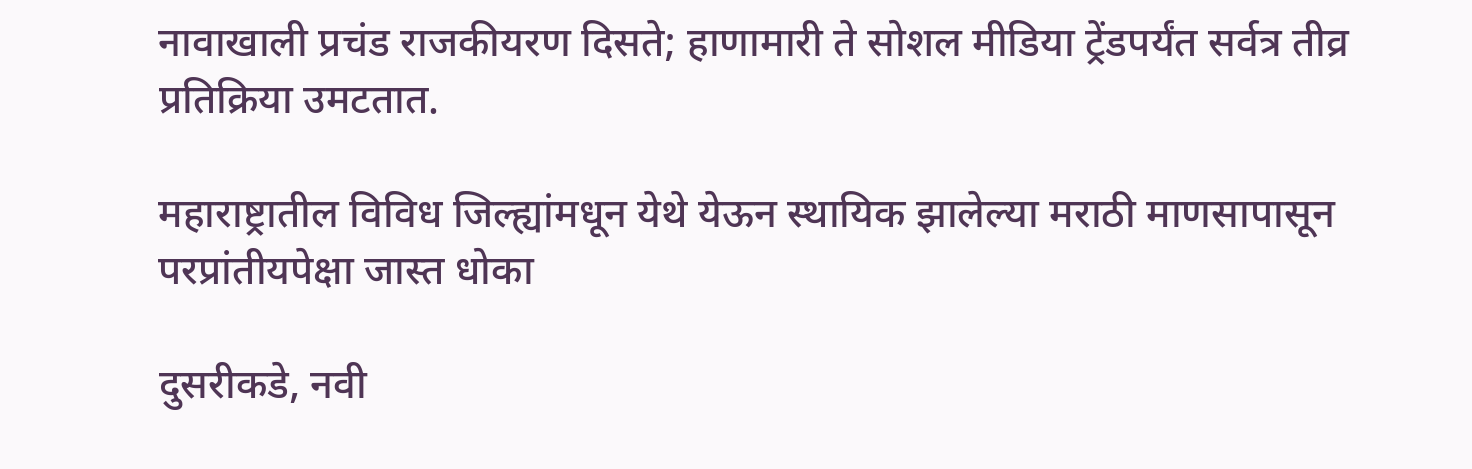नावाखाली प्रचंड राजकीयरण दिसते; हाणामारी ते सोशल मीडिया ट्रेंडपर्यंत सर्वत्र तीव्र प्रतिक्रिया उमटतात.

महाराष्ट्रातील विविध जिल्ह्यांमधून येथे येऊन स्थायिक झालेल्या मराठी माणसापासून परप्रांतीयपेक्षा जास्त धोका

दुसरीकडे, नवी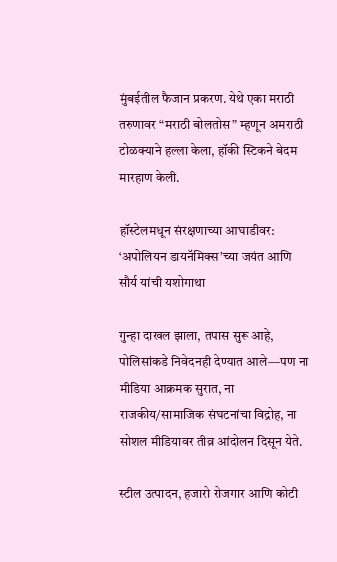मुंबईतील फैजान प्रकरण. येथे एका मराठी तरुणावर “मराठी बोलतोस” म्हणून अमराठी टोळक्याने हल्ला केला, हॉकी स्टिकने बेदम मारहाण केली.

हॉस्टेलमधून संरक्षणाच्या आघाडीवर: ‘अपोलियन डायनॅमिक्स’च्या जयंत आणि सौर्य यांची यशोगाथा

गुन्हा दाखल झाला, तपास सुरू आहे, पोलिसांकडे निवेदनही देण्यात आले—पण ना मीडिया आक्रमक सुरात, ना राजकीय/सामाजिक संघटनांचा विद्रोह, ना सोशल मीडियावर तीव्र आंदोलन दिसून येते.

स्टील उत्पादन, हजारो रोजगार आणि कोटी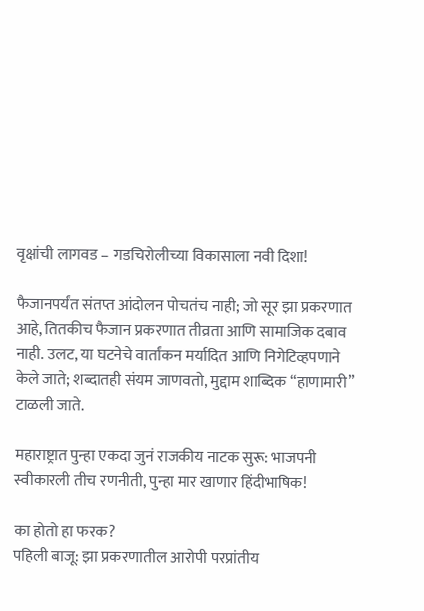वृक्षांची लागवड – गडचिरोलीच्या विकासाला नवी दिशा!

फैजानपर्यंत संतप्त आंदोलन पोचतंच नाही; जो सूर झा प्रकरणात आहे, तितकीच फैजान प्रकरणात तीव्रता आणि सामाजिक दबाव नाही. उलट, या घटनेचे वार्तांकन मर्यादित आणि निगेटिव्हपणाने केले जाते; शब्दातही संयम जाणवतो, मुद्दाम शाब्दिक “हाणामारी” टाळली जाते.

महाराष्ट्रात पुन्हा एकदा जुनं राजकीय नाटक सुरू: भाजपनी स्वीकारली तीच रणनीती, पुन्हा मार खाणार हिंदीभाषिक!

का होतो हा फरक?
पहिली बाजू: झा प्रकरणातील आरोपी परप्रांतीय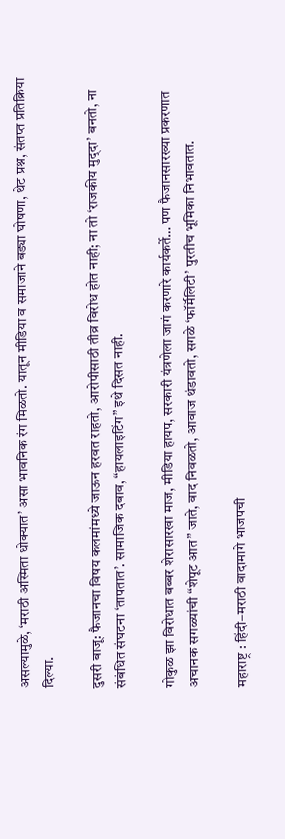असल्यामुळे, ‘मराठी अस्मिता धोक्यात’ असा भावनिक रंग मिळतो. यातून मीडिया व समाजाने बड्या घोषणा, थेट प्रश्न, संतप्त प्रतिक्रिया दिल्या.

दुसरी बाजू: फैजानचा विषय कलमांमध्ये जाऊन हरवत राहतो, आरोपीसाठी तीव्र विरोध होत नाही; ना तो ‘राजकीय मुद्‌दा’ बनतो, ना संबंधित संघटना ‘तापतात’. सामाजिक दबाव, “हायलाइटिंग” इथे दिसत नाही.

गोकुळ झा विरोधात बब्बर शेरासारखा माज, मीडिया हायप, सरकारी यंत्रणेला जागं करणारे कार्यकर्ते… पण फैजानसारख्या प्रकरणात अचानक सगळ्यांची “शेपूट आत” जाते, वाद निवळतो, आवाज थंडावतो, सगळे ‘फॉर्मॅलिटी’ पुरतीच भूमिका निभावतात.

महाराष्ट्र : हिंदी–मराठी वादामागे भाजपची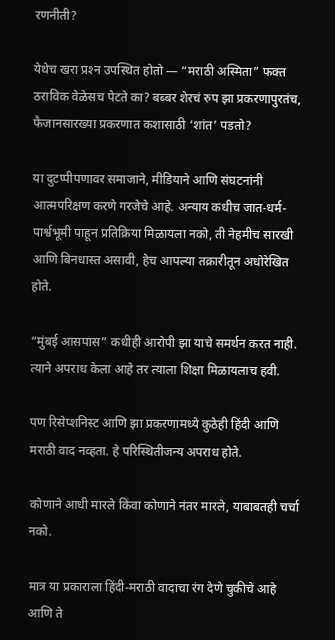रणनीती?

येथेच खरा प्रश्‍न उपस्थित होतो — “मराठी अस्मिता” फक्त ठराविक वेळेसच पेटते का? बब्बर शेरचं रुप झा प्रकरणापुरतंच, फैजानसारख्या प्रकरणात कशासाठी ‘शांत’ पडतो?

या दुटप्पीपणावर समाजाने, मीडियाने आणि संघटनांनी आत्मपरिक्षण करणे गरजेचे आहे. अन्याय कधीच जात-धर्म-पार्श्वभूमी पाहून प्रतिक्रिया मिळायला नको, ती नेहमीच सारखी आणि बिनधास्त असावी, हेच आपल्या तक्रारीतून अधोरेखित होते.

“मुंबई आसपास” कधीही आरोपी झा याचे समर्थन करत नाही. त्याने अपराध केला आहे तर त्याला शिक्षा मिळायलाच हवी.

पण रिसेप्शनिस्ट आणि झा प्रकरणामध्ये कुठेही हिंदी आणि मराठी वाद नव्हता. हे परिस्थितीजन्य अपराध होते.

कोणाने आधी मारले किंवा कोणाने नंतर मारले, याबाबतही चर्चा नको.

मात्र या प्रकाराला हिंदी-मराठी वादाचा रंग देणे चुकीचे आहे आणि ते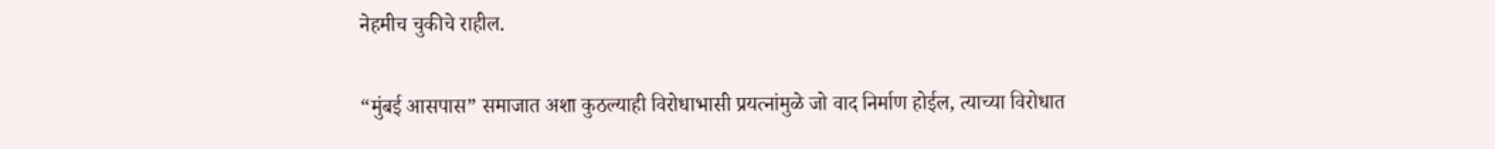नेहमीच चुकीचे राहील.

“मुंबई आसपास” समाजात अशा कुठल्याही विरोधाभासी प्रयत्नांमुळे जो वाद निर्माण होईल, त्याच्या विरोधात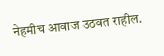नेहमीच आवाज उठवत राहील.